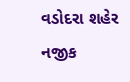વડોદરા શહેર નજીક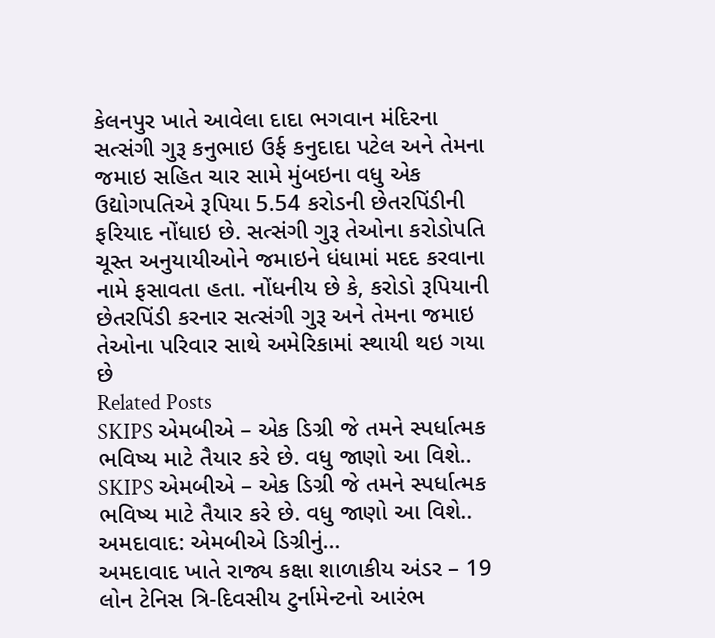કેલનપુર ખાતે આવેલા દાદા ભગવાન મંદિરના સત્સંગી ગુરૂ કનુભાઇ ઉર્ફ કનુદાદા પટેલ અને તેમના જમાઇ સહિત ચાર સામે મુંબઇના વધુ એક ઉદ્યોગપતિએ રૂપિયા 5.54 કરોડની છેતરપિંડીની ફરિયાદ નોંધાઇ છે. સત્સંગી ગુરૂ તેઓના કરોડોપતિ ચૂસ્ત અનુયાયીઓને જમાઇને ધંધામાં મદદ કરવાના નામે ફસાવતા હતા. નોંધનીય છે કે, કરોડો રૂપિયાની છેતરપિંડી કરનાર સત્સંગી ગુરૂ અને તેમના જમાઇ તેઓના પરિવાર સાથે અમેરિકામાં સ્થાયી થઇ ગયા છે
Related Posts
SKIPS એમબીએ – એક ડિગ્રી જે તમને સ્પર્ધાત્મક ભવિષ્ય માટે તૈયાર કરે છે. વધુ જાણો આ વિશે..
SKIPS એમબીએ – એક ડિગ્રી જે તમને સ્પર્ધાત્મક ભવિષ્ય માટે તૈયાર કરે છે. વધુ જાણો આ વિશે.. અમદાવાદ: એમબીએ ડિગ્રીનું…
અમદાવાદ ખાતે રાજ્ય કક્ષા શાળાકીય અંડર – 19 લોન ટેનિસ ત્રિ-દિવસીય ટુર્નામેન્ટનો આરંભ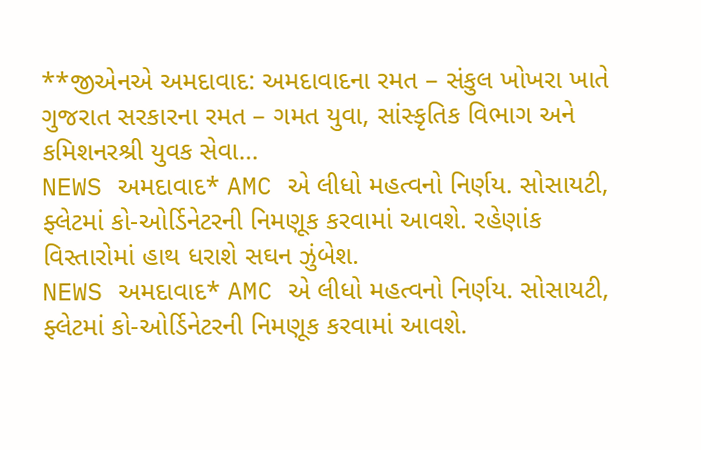**જીએનએ અમદાવાદ: અમદાવાદના રમત – સંકુલ ખોખરા ખાતે ગુજરાત સરકારના રમત – ગમત યુવા, સાંસ્કૃતિક વિભાગ અને કમિશનરશ્રી યુવક સેવા…
NEWS અમદાવાદ* AMC એ લીધો મહત્વનો નિર્ણય. સોસાયટી, ફ્લેટમાં કો-ઓર્ડિનેટરની નિમણૂક કરવામાં આવશે. રહેણાંક વિસ્તારોમાં હાથ ધરાશે સઘન ઝુંબેશ.
NEWS અમદાવાદ* AMC એ લીધો મહત્વનો નિર્ણય. સોસાયટી, ફ્લેટમાં કો-ઓર્ડિનેટરની નિમણૂક કરવામાં આવશે.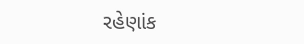રહેણાંક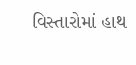વિસ્તારોમાં હાથ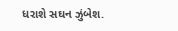ધરાશે સઘન ઝુંબેશ.